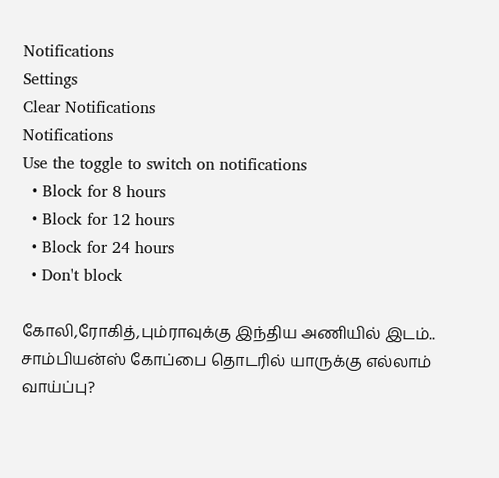Notifications
Settings
Clear Notifications
Notifications
Use the toggle to switch on notifications
  • Block for 8 hours
  • Block for 12 hours
  • Block for 24 hours
  • Don't block

கோலி,ரோகித்,பும்ராவுக்கு இந்திய அணியில் இடம்.. சாம்பியன்ஸ் கோப்பை தொடரில் யாருக்கு எல்லாம் வாய்ப்பு?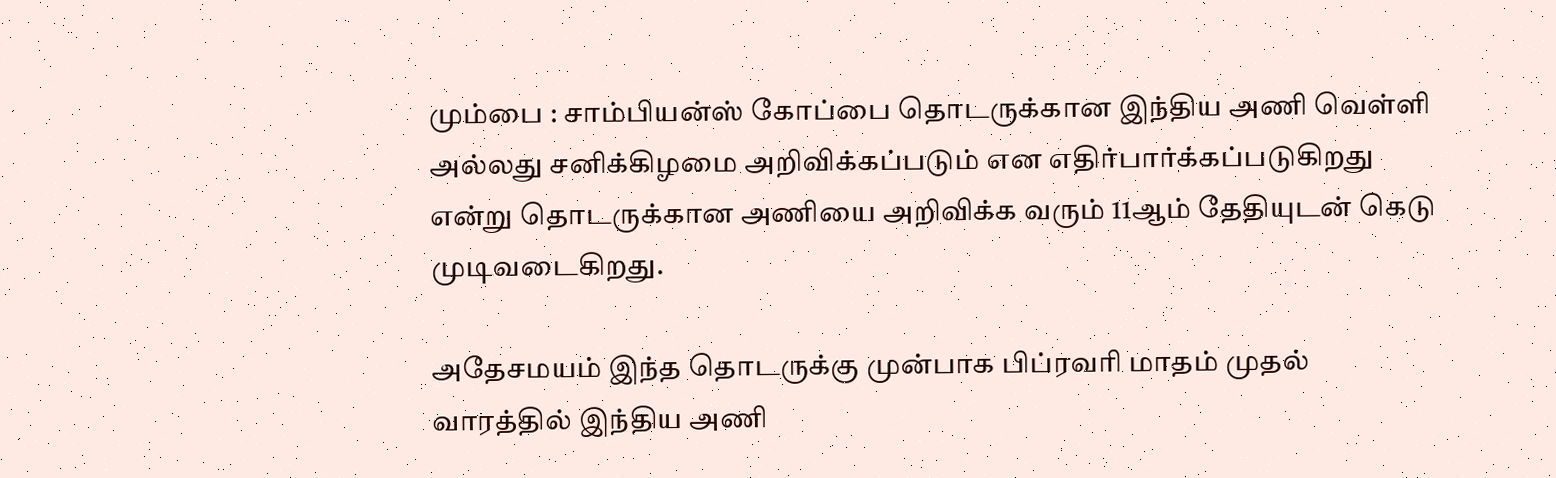மும்பை : சாம்பியன்ஸ் கோப்பை தொடருக்கான இந்திய அணி வெள்ளி அல்லது சனிக்கிழமை அறிவிக்கப்படும் என எதிர்பார்க்கப்படுகிறது என்று தொடருக்கான அணியை அறிவிக்க வரும் 11ஆம் தேதியுடன் கெடு முடிவடைகிறது.

அதேசமயம் இந்த தொடருக்கு முன்பாக பிப்ரவரி மாதம் முதல் வாரத்தில் இந்திய அணி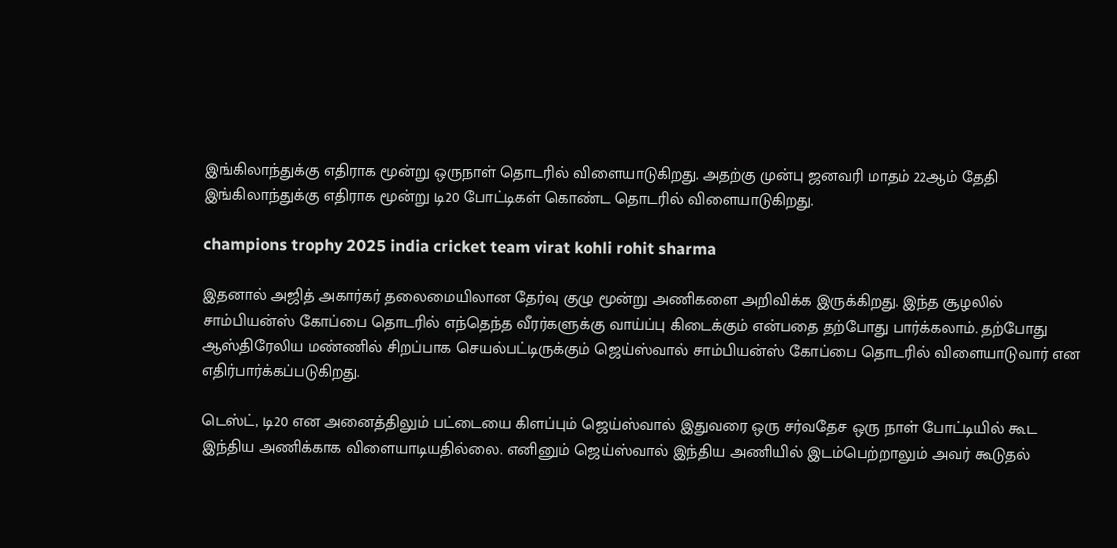இங்கிலாந்துக்கு எதிராக மூன்று ஒருநாள் தொடரில் விளையாடுகிறது. அதற்கு முன்பு ஜனவரி மாதம் 22ஆம் தேதி இங்கிலாந்துக்கு எதிராக மூன்று டி20 போட்டிகள் கொண்ட தொடரில் விளையாடுகிறது.

champions trophy 2025 india cricket team virat kohli rohit sharma

இதனால் அஜித் அகார்கர் தலைமையிலான தேர்வு குழு மூன்று அணிகளை அறிவிக்க இருக்கிறது. இந்த சூழலில் சாம்பியன்ஸ் கோப்பை தொடரில் எந்தெந்த வீரர்களுக்கு வாய்ப்பு கிடைக்கும் என்பதை தற்போது பார்க்கலாம். தற்போது ஆஸ்திரேலிய மண்ணில் சிறப்பாக செயல்பட்டிருக்கும் ஜெய்ஸ்வால் சாம்பியன்ஸ் கோப்பை தொடரில் விளையாடுவார் என எதிர்பார்க்கப்படுகிறது.

டெஸ்ட், டி20 என அனைத்திலும் பட்டையை கிளப்பும் ஜெய்ஸ்வால் இதுவரை ஒரு சர்வதேச ஒரு நாள் போட்டியில் கூட இந்திய அணிக்காக விளையாடியதில்லை. எனினும் ஜெய்ஸ்வால் இந்திய அணியில் இடம்பெற்றாலும் அவர் கூடுதல்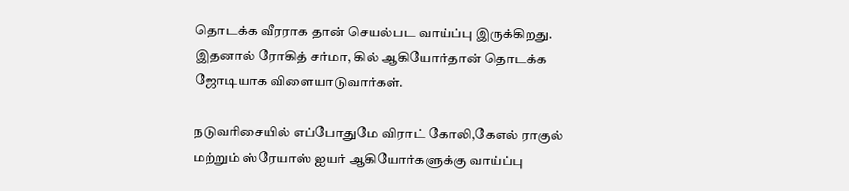தொடக்க வீரராக தான் செயல்பட வாய்ப்பு இருக்கிறது. இதனால் ரோகித் சர்மா, கில் ஆகியோர்தான் தொடக்க ஜோடியாக விளையாடுவார்கள்.

நடுவரிசையில் எப்போதுமே விராட் கோலி,கேஎல் ராகுல் மற்றும் ஸ்ரேயாஸ் ஐயர் ஆகியோர்களுக்கு வாய்ப்பு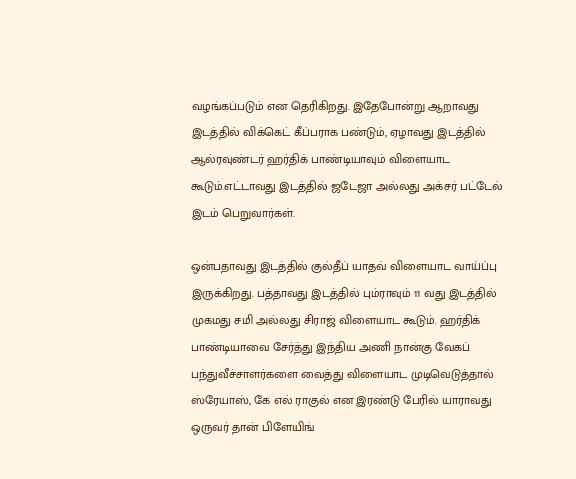வழங்கப்படும் என தெரிகிறது. இதேபோன்று ஆறாவது இடத்தில் விக்கெட் கீப்பராக பண்டும், ஏழாவது இடத்தில் ஆல்ரவுண்டர் ஹர்திக் பாண்டியாவும் விளையாட கூடும்.எட்டாவது இடத்தில் ஜடேஜா அல்லது அக்சர் பட்டேல் இடம் பெறுவார்கள்.

ஒன்பதாவது இடத்தில் குல்தீப் யாதவ் விளையாட வாய்ப்பு இருக்கிறது. பத்தாவது இடத்தில் பும்ராவும் 11 வது இடத்தில் முகமது சமி அல்லது சிராஜ் விளையாட கூடும். ஹர்திக் பாண்டியாவை சேர்த்து இந்திய அணி நான்கு வேகப் பந்துவீச்சாளர்களை வைத்து விளையாட முடிவெடுத்தால் ஸ்ரேயாஸ், கே எல் ராகுல் என இரண்டு பேரில் யாராவது ஒருவர் தான் பிளேயிங்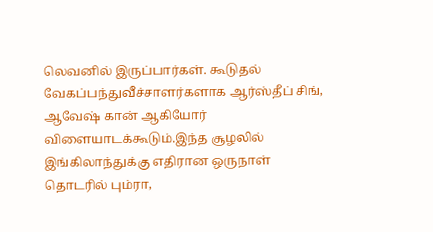லெவனில் இருப்பார்கள். கூடுதல் வேகப்பந்துவீச்சாளர்களாக ஆர்ஸ்தீப் சிங், ஆவேஷ் கான் ஆகியோர் விளையாடக்கூடும்.இந்த சூழலில் இங்கிலாந்துக்கு எதிரான ஒருநாள் தொடரில் பும்ரா,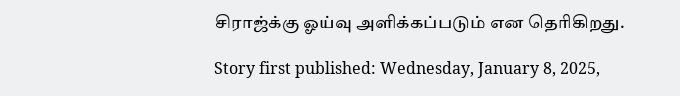சிராஜ்க்கு ஓய்வு அளிக்கப்படும் என தெரிகிறது.

Story first published: Wednesday, January 8, 2025,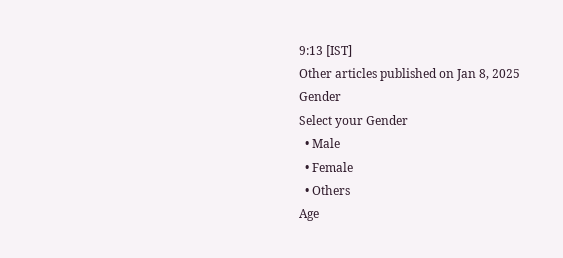9:13 [IST]
Other articles published on Jan 8, 2025
Gender
Select your Gender
  • Male
  • Female
  • Others
Age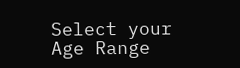Select your Age Range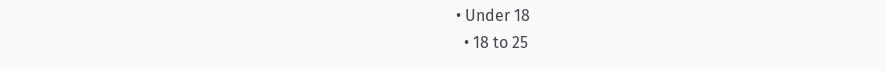• Under 18
  • 18 to 25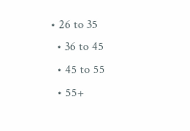• 26 to 35
  • 36 to 45
  • 45 to 55
  • 55+